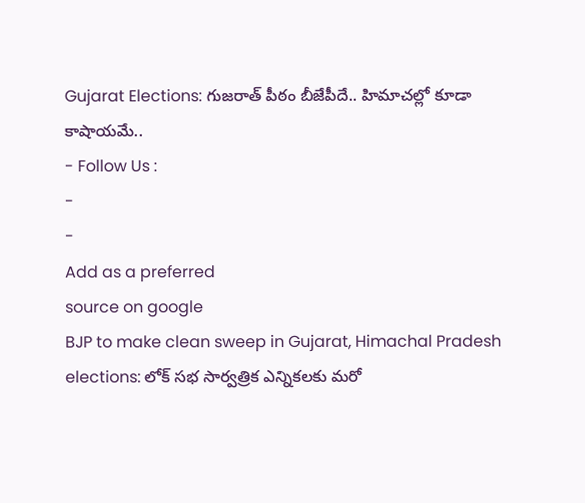Gujarat Elections: గుజరాత్ పీఠం బీజేపీదే.. హిమాచల్లో కూడా కాషాయమే..
- Follow Us :
-
-
Add as a preferred
source on google
BJP to make clean sweep in Gujarat, Himachal Pradesh elections: లోక్ సభ సార్వత్రిక ఎన్నికలకు మరో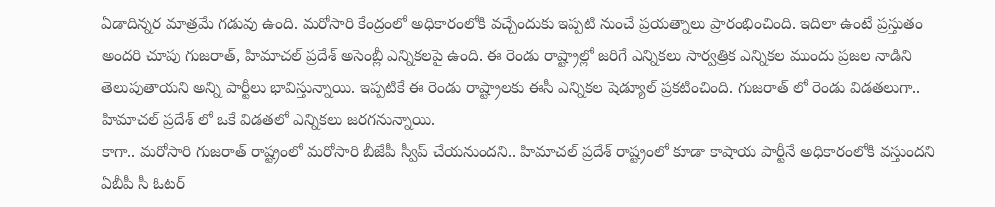ఏడాదిన్నర మాత్రమే గడువు ఉంది. మరోసారి కేంద్రంలో అధికారంలోకి వచ్చేందుకు ఇప్పటి నుంచే ప్రయత్నాలు ప్రారంభించింది. ఇదిలా ఉంటే ప్రస్తుతం అందరి చూపు గుజరాత్, హిమాచల్ ప్రదేశ్ అసెంబ్లీ ఎన్నికలపై ఉంది. ఈ రెండు రాష్ట్రాల్లో జరిగే ఎన్నికలు సార్వత్రిక ఎన్నికల ముందు ప్రజల నాడిని తెలుపుతాయని అన్ని పార్టీలు భావిస్తున్నాయి. ఇప్పటికే ఈ రెండు రాష్ట్రాలకు ఈసీ ఎన్నికల షెడ్యూల్ ప్రకటించింది. గుజరాత్ లో రెండు విడతలుగా.. హిమాచల్ ప్రదేశ్ లో ఒకే విడతలో ఎన్నికలు జరగనున్నాయి.
కాగా.. మరోసారి గుజరాత్ రాష్ట్రంలో మరోసారి బీజేపీ స్వీప్ చేయనుందని.. హిమాచల్ ప్రదేశ్ రాష్ట్రంలో కూడా కాషాయ పార్టీనే అధికారంలోకి వస్తుందని ఏబీపీ సీ ఓటర్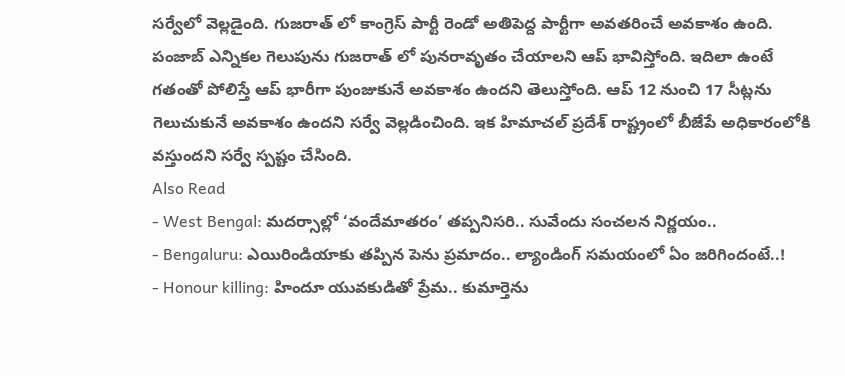సర్వేలో వెల్లడైంది. గుజరాత్ లో కాంగ్రెస్ పార్టీ రెండో అతిపెద్ద పార్టీగా అవతరించే అవకాశం ఉంది. పంజాబ్ ఎన్నికల గెలుపును గుజరాత్ లో పునరావృతం చేయాలని ఆప్ భావిస్తోంది. ఇదిలా ఉంటే గతంతో పోలిస్తే ఆప్ భారీగా పుంజుకునే అవకాశం ఉందని తెలుస్తోంది. ఆప్ 12 నుంచి 17 సీట్లను గెలుచుకునే అవకాశం ఉందని సర్వే వెల్లడించింది. ఇక హిమాచల్ ప్రదేశ్ రాష్ట్రంలో బీజేపే అధికారంలోకి వస్తుందని సర్వే స్పష్టం చేసింది.
Also Read
- West Bengal: మదర్సాల్లో ‘వందేమాతరం’ తప్పనిసరి.. సువేందు సంచలన నిర్ణయం..
- Bengaluru: ఎయిరిండియాకు తప్పిన పెను ప్రమాదం.. ల్యాండింగ్ సమయంలో ఏం జరిగిందంటే..!
- Honour killing: హిందూ యువకుడితో ప్రేమ.. కుమార్తెను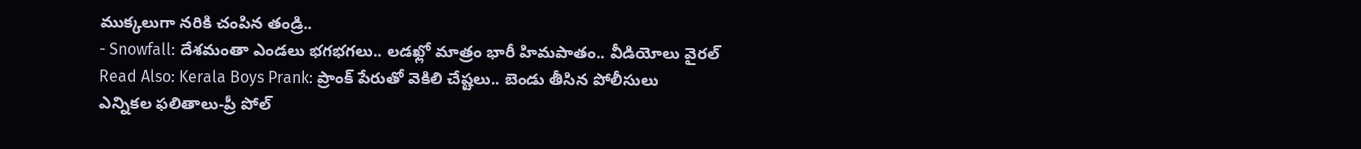ముక్కలుగా నరికి చంపిన తండ్రి..
- Snowfall: దేశమంతా ఎండలు భగభగలు.. లడఖ్లో మాత్రం భారీ హిమపాతం.. వీడియోలు వైరల్
Read Also: Kerala Boys Prank: ప్రాంక్ పేరుతో వెకిలి చేష్టలు.. బెండు తీసిన పోలీసులు
ఎన్నికల ఫలితాలు-ప్రీ పోల్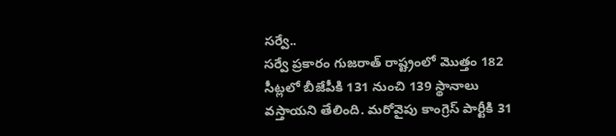సర్వే..
సర్వే ప్రకారం గుజరాత్ రాష్ట్రంలో మొత్తం 182 సీట్లలో బీజేపీకి 131 నుంచి 139 స్థానాలు వస్తాయని తేలింది. మరోవైపు కాంగ్రెస్ పార్టీకి 31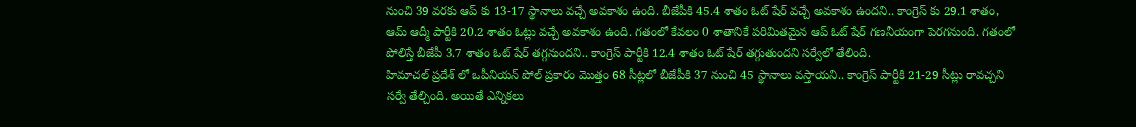నుంచి 39 వరకు ఆప్ కు 13-17 స్థానాలు వచ్చే అవకాశం ఉంది. బీజేపీకి 45.4 శాతం ఓట్ షేర్ వచ్చే అవకాశం ఉందని.. కాంగ్రెస్ కు 29.1 శాతం, ఆమ్ ఆద్మీ పార్టీకి 20.2 శాతం ఓట్లు వచ్చే అవకాశం ఉంది. గతంలో కేవలం 0 శాతానికే పరిమితమైన ఆప్ ఓట్ షేర్ గణనీయంగా పెరగనుంది. గతంలో పోలిస్తే బీజేపీ 3.7 శాతం ఓట్ షేర్ తగ్గనుందని.. కాంగ్రెస్ పార్టీకి 12.4 శాతం ఓట్ షేర్ తగ్గుతుందని సర్వేలో తేలింది.
హిమాచల్ ప్రదేశ్ లో ఒపీనియన్ పోల్ ప్రకారం మొత్తం 68 సీట్లలో బీజేపీకి 37 నుంచి 45 స్థానాలు వస్తాయని.. కాంగ్రెస్ పార్టీకి 21-29 సీట్లు రావచ్చని సర్వే తేల్చింది. అయితే ఎన్నికలు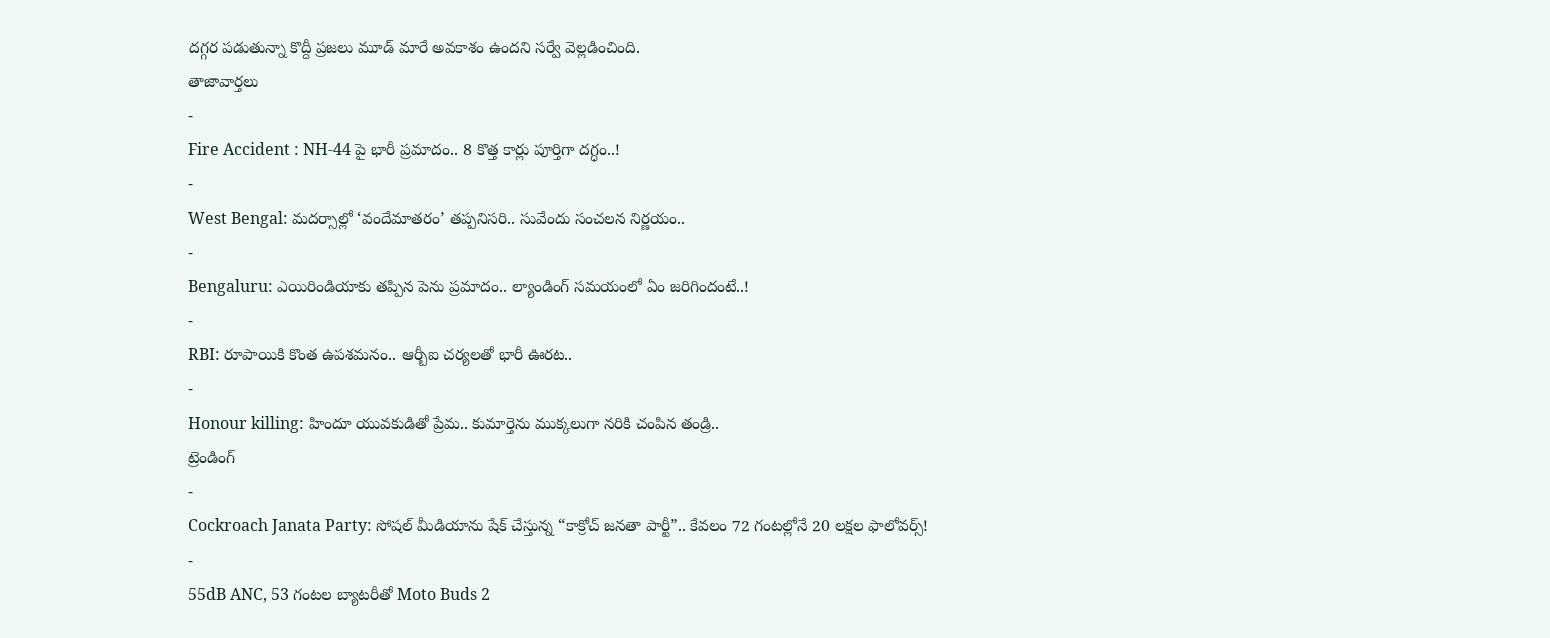దగ్గర పడుతున్నా కొద్దీ ప్రజలు మూడ్ మారే అవకాశం ఉందని సర్వే వెల్లడించింది.
తాజావార్తలు
-
Fire Accident : NH-44 పై భారీ ప్రమాదం.. 8 కొత్త కార్లు పూర్తిగా దగ్ధం..!
-
West Bengal: మదర్సాల్లో ‘వందేమాతరం’ తప్పనిసరి.. సువేందు సంచలన నిర్ణయం..
-
Bengaluru: ఎయిరిండియాకు తప్పిన పెను ప్రమాదం.. ల్యాండింగ్ సమయంలో ఏం జరిగిందంటే..!
-
RBI: రూపాయికి కొంత ఉపశమనం.. ఆర్బీఐ చర్యలతో భారీ ఊరట..
-
Honour killing: హిందూ యువకుడితో ప్రేమ.. కుమార్తెను ముక్కలుగా నరికి చంపిన తండ్రి..
ట్రెండింగ్
-
Cockroach Janata Party: సోషల్ మీడియాను షేక్ చేస్తున్న “కాక్రోచ్ జనతా పార్టీ”.. కేవలం 72 గంటల్లోనే 20 లక్షల ఫాలోవర్స్!
-
55dB ANC, 53 గంటల బ్యాటరీతో Moto Buds 2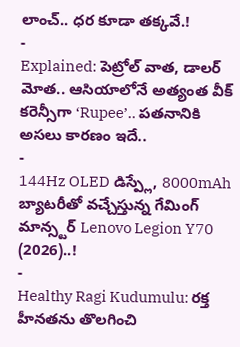లాంచ్.. ధర కూడా తక్కవే.!
-
Explained: పెట్రోల్ వాత, డాలర్ మోత.. ఆసియాలోనే అత్యంత వీక్ కరెన్సీగా ‘Rupee’.. పతనానికి అసలు కారణం ఇదే..
-
144Hz OLED డిస్ప్లే, 8000mAh బ్యాటరీతో వచ్చేస్తున్న గేమింగ్ మాన్స్టర్ Lenovo Legion Y70 (2026)..!
-
Healthy Ragi Kudumulu: రక్త హీనతను తొలగించి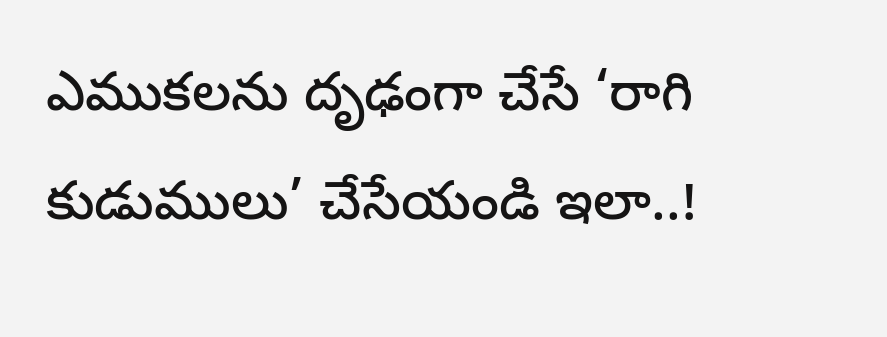ఎముకలను దృఢంగా చేసే ‘రాగి కుడుములు’ చేసేయండి ఇలా..!